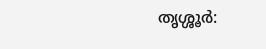തൃശ്ശൂർ: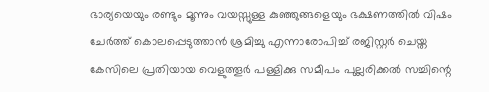ഭാര്യയെയും രണ്ടും മൂന്നും വയസ്സുള്ള കുഞ്ഞുങ്ങളെയും ഭക്ഷണത്തിൽ വിഷം ചേർത്ത് കൊലപ്പെടുത്താൻ ശ്രമിച്ചു എന്നാരോപിച്ച് രജിസ്റ്റർ ചെയ്ത കേസിലെ പ്രതിയായ വെളുത്തൂർ പള്ളിക്കു സമീപം പുല്ലരിക്കൽ സച്ചിന്റെ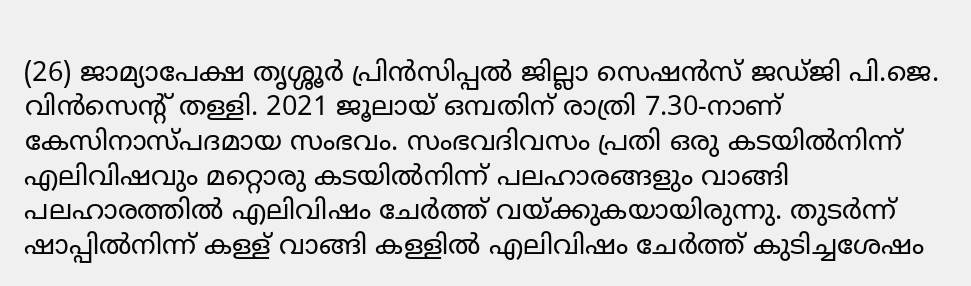(26) ജാമ്യാപേക്ഷ തൃശ്ശൂർ പ്രിൻസിപ്പൽ ജില്ലാ സെഷൻസ് ജഡ്ജി പി.ജെ. വിൻസെന്റ് തള്ളി. 2021 ജൂലായ് ഒമ്പതിന് രാത്രി 7.30-നാണ് കേസിനാസ്പദമായ സംഭവം. സംഭവദിവസം പ്രതി ഒരു കടയിൽനിന്ന് എലിവിഷവും മറ്റൊരു കടയിൽനിന്ന് പലഹാരങ്ങളും വാങ്ങി പലഹാരത്തിൽ എലിവിഷം ചേർത്ത് വയ്ക്കുകയായിരുന്നു. തുടർന്ന് ഷാപ്പിൽനിന്ന് കള്ള് വാങ്ങി കള്ളിൽ എലിവിഷം ചേർത്ത് കുടിച്ചശേഷം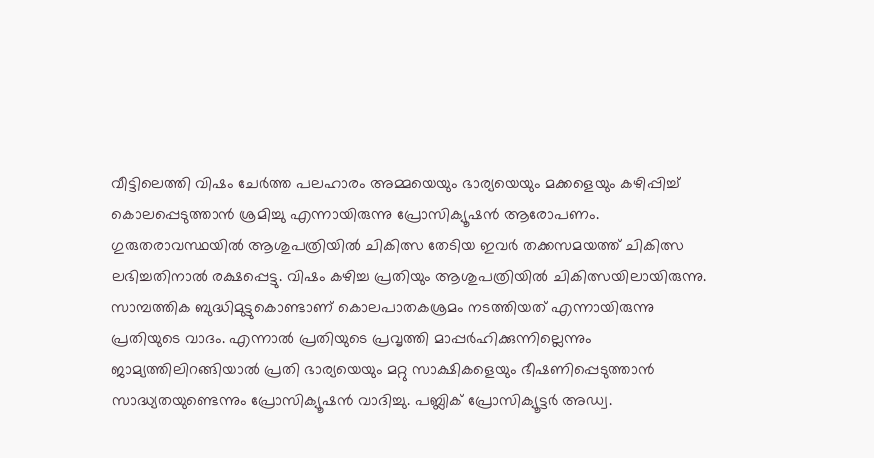വീട്ടിലെത്തി വിഷം ചേർത്ത പലഹാരം അമ്മയെയും ഭാര്യയെയും മക്കളെയും കഴിപ്പിച്ച് കൊലപ്പെടുത്താൻ ശ്രമിച്ചു എന്നായിരുന്നു പ്രോസിക്യൂഷൻ ആരോപണം. ഗുരുതരാവസ്ഥയിൽ ആശുപത്രിയിൽ ചികിത്സ തേടിയ ഇവർ തക്കസമയത്ത് ചികിത്സ ലഭിച്ചതിനാൽ രക്ഷപ്പെട്ടു. വിഷം കഴിച്ച പ്രതിയും ആശുപത്രിയിൽ ചികിത്സയിലായിരുന്നു. സാമ്പത്തിക ബുദ്ധിമുട്ടുകൊണ്ടാണ് കൊലപാതകശ്രമം നടത്തിയത് എന്നായിരുന്നു പ്രതിയുടെ വാദം. എന്നാൽ പ്രതിയുടെ പ്രവൃത്തി മാപ്പർഹിക്കുന്നില്ലെന്നും ജാമ്യത്തിലിറങ്ങിയാൽ പ്രതി ഭാര്യയെയും മറ്റു സാക്ഷികളെയും ഭീഷണിപ്പെടുത്താൻ സാദ്ധ്യതയുണ്ടെന്നും പ്രോസിക്യൂഷൻ വാദിച്ചു. പബ്ലിക് പ്രോസിക്യൂട്ടർ അഡ്വ.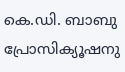കെ.ഡി. ബാബു പ്രോസിക്യൂഷനു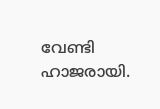വേണ്ടി ഹാജരായി.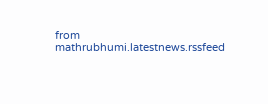from mathrubhumi.latestnews.rssfeed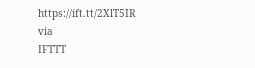https://ift.tt/2XlT5IR
via
IFTTT